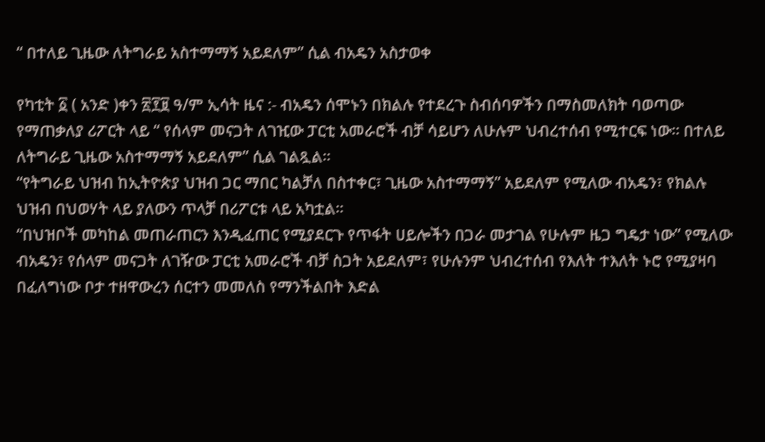“ በተለይ ጊዜው ለትግራይ አስተማማኝ አይደለም” ሲል ብአዴን አስታወቀ

የካቲት ፩ ( አንድ )ቀን ፳፻፱ ዓ/ም ኢሳት ዜና :- ብአዴን ሰሞኑን በክልሉ የተደረጉ ስብሰባዎችን በማስመለክት ባወጣው የማጠቃለያ ሪፖርት ላይ “ የሰላም መናጋት ለገዢው ፓርቲ አመራሮች ብቻ ሳይሆን ለሁሉም ህብረተሰብ የሚተርፍ ነው። በተለይ ለትግራይ ጊዜው አስተማማኝ አይደለም” ሲል ገልጿል።
“የትግራይ ህዝብ ከኢትዮጵያ ህዝብ ጋር ማበር ካልቻለ በስተቀር፣ ጊዜው አስተማማኝ” አይደለም የሚለው ብአዴን፣ የክልሉ ህዝብ በህወሃት ላይ ያለውን ጥላቻ በሪፖርቱ ላይ አካቷል።
“በህዝቦች መካከል መጠራጠርን እንዲፈጠር የሚያደርጉ የጥፋት ሀይሎችን በጋራ መታገል የሁሉም ዜጋ ግዴታ ነው” የሚለው ብአዴን፣ የሰላም መናጋት ለገዥው ፓርቲ አመራሮች ብቻ ስጋት አይደለም፣ የሁሉንም ህብረተሰብ የእለት ተእለት ኑሮ የሚያዛባ በፈለግነው ቦታ ተዘዋውረን ሰርተን መመለስ የማንችልበት እድል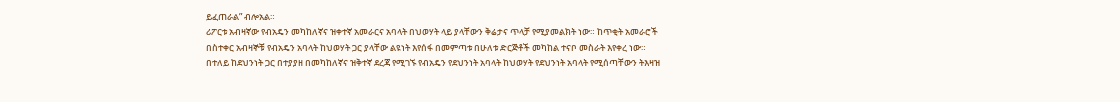ይፈጠራል” ብሎአል።
ሪፖርቱ አብዛኛው የብአዴን መካከለኛና ዝቀተኛ አመራርና አባላት በህወሃት ላይ ያላቸውን ቅሬታና ጥላቻ የሚያመልክት ነው። ከጥቂት አመራሮች በስተቀር አብዛኞቹ የብአዴን አባላት ከህወሃት ጋር ያላቸው ልዩነት እየሰፋ በመምጣቱ በሁለቱ ድርጅቶች መካከል ተናቦ መስራት እየቀረ ነው።
በተለይ ከደህንነት ጋር በተያያዘ በመካከለኛና ዝቅተኛ ደረጃ የሚገኙ የብአዴን የደህንነት አባላት ከህወሃት የደህንነት አባላት የሚሰጣቸውን ትእዛዝ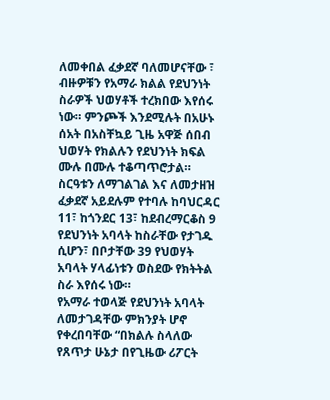ለመቀበል ፈቃደኛ ባለመሆናቸው ፣ ብዙዎቹን የአማራ ክልል የደህንነት ስራዎች ህወሃቶች ተረክበው እየሰሩ ነው። ምንጮች እንደሚሉት በአሁኑ ሰአት በአስቸኳይ ጊዜ አዋጅ ሰበብ ህወሃት የክልሉን የደህንነት ክፍል ሙሉ በሙሉ ተቆጣጥሮታል።
ስርዓቱን ለማገልገል እና ለመታዘዝ ፈቃደኛ አይደሉም የተባሉ ከባህርዳር 11፣ ከጎንደር 13፣ ከደብረማርቆስ 9 የደህንነት አባላት ከስራቸው የታገዱ ሲሆን፣ በቦታቸው 39 የህወሃት አባላት ሃላፊነቱን ወስደው የክትትል ስራ እየሰሩ ነው።
የአማራ ተወላጅ የደህንነት አባላት ለመታገዳቸው ምክንያት ሆኖ የቀረበባቸው “በክልሉ ስላለው የጸጥታ ሁኔታ በየጊዜው ሪፖርት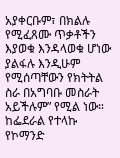አያቀርቡም፣ በክልሉ የሚፈጸሙ ጥቃቶችን እያወቁ እንዳላወቁ ሆነው ያልፋሉ እንዲሁም የሚሰጣቸውን የክትትል ስራ በአግባቡ መስራት አይችሉም” የሚል ነው።
ከፌደራል የተላኩ የኮማንድ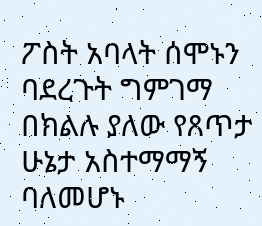ፖስት አባላት ሰሞኑን ባደረጉት ግምገማ በክልሉ ያለው የጸጥታ ሁኔታ አስተማማኝ ባለመሆኑ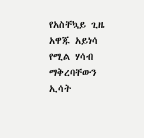የአስቸኳይ ጊዜ አዋጁ አይነሳ የሚል ሃሳብ ማቅረባቸውን ኢሳት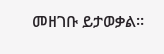መዘገቡ ይታወቃል።